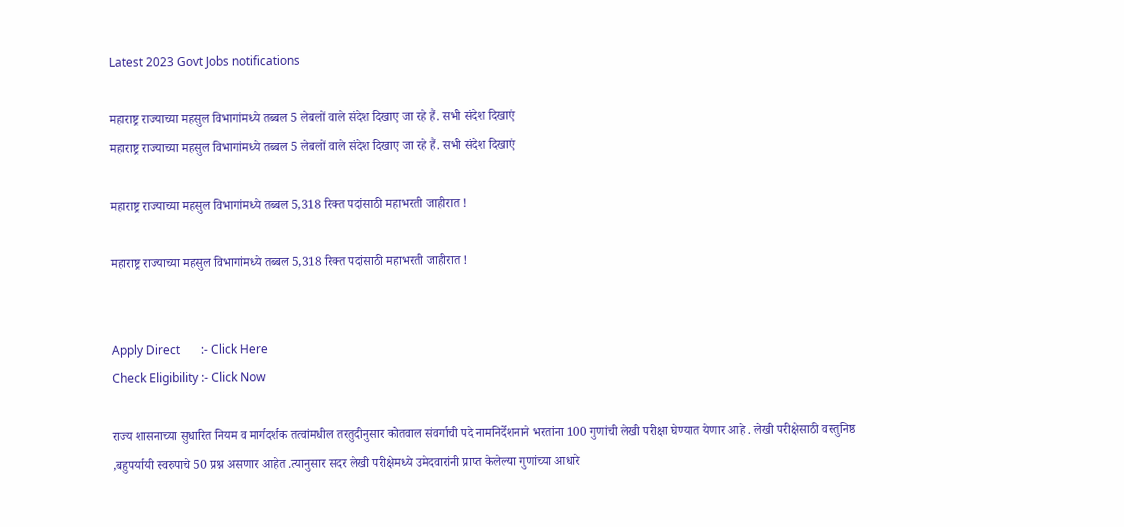Latest 2023 Govt Jobs notifications

महाराष्ट्र राज्याच्या महसुल विभागांमध्ये तब्बल 5 लेबलों वाले संदेश दिखाए जा रहे हैं. सभी संदेश दिखाएं
महाराष्ट्र राज्याच्या महसुल विभागांमध्ये तब्बल 5 लेबलों वाले संदेश दिखाए जा रहे हैं. सभी संदेश दिखाएं

महाराष्ट्र राज्याच्या महसुल विभागांमध्ये तब्बल 5,318 रिक्त पदांसाठी महाभरती जाहीरात !

महाराष्ट्र राज्याच्या महसुल विभागांमध्ये तब्बल 5,318 रिक्त पदांसाठी महाभरती जाहीरात !


Apply Direct       :- Click Here
Check Eligibility :- Click Now

राज्य शासनाच्या सुधारित नियम व मार्गदर्शक तत्वांमधील तरतुदीनुसार कोतवाल संवर्गाची पदे नामनिर्देशनाने भरतांना 100 गुणांची लेखी परीक्षा घेण्यात येणार आहे . लेखी परीक्षेसाठी वस्तुनिष्ठ ,बहुपर्यायी स्वरुपाचे 50 प्रश्न असणार आहेत .त्यानुसार सदर लेखी परीक्षेमध्ये उमेदवारांनी प्राप्त केलेल्या गुणांच्या आधारे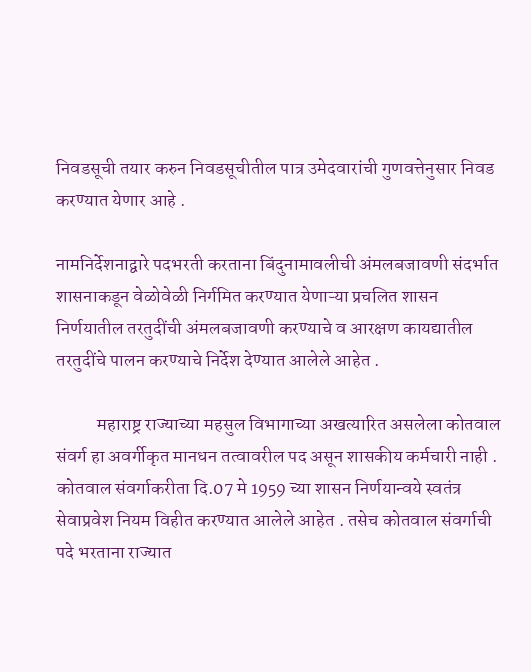निवडसूची तयार करुन निवडसूचीतील पात्र उमेदवारांची गुणवत्तेनुसार निवड करण्यात येणार आहे .

नामनिर्देशनाद्वारे पदभरती करताना बिंदुनामावलीची अंमलबजावणी संदर्भात शासनाकडून वेळोवेळी निर्गमित करण्यात येणाऱ्या प्रचलित शासन निर्णयातील तरतुदींची अंमलबजावणी करण्याचे व आरक्षण कायद्यातील तरतुदींचे पालन करण्याचे निर्देश देण्यात आलेले आहेत .

           महाराष्ट्र राज्याच्या महसुल विभागाच्या अखत्यारित असलेला कोतवाल संवर्ग हा अवर्गीकृत मानधन तत्वावरील पद असून शासकीय कर्मचारी नाही . कोतवाल संवर्गाकरीता दि.07 मे 1959 च्या शासन निर्णयान्वये स्वतंत्र सेवाप्रवेश नियम विहीत करण्यात आलेले आहेत . तसेच कोतवाल संवर्गाची पदे भरताना राज्यात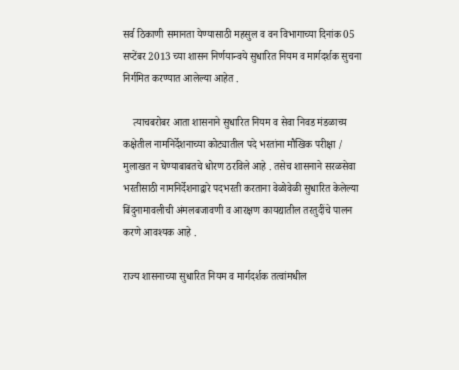सर्व ठिकाणी समानता येण्यासाठी महसुल व वन विभागाच्या दिनांक 05 सप्टेंबर 2013 च्या शासन निर्णयान्वये सुधारित नियम व मार्गदर्शक सुचना निर्गमित करण्यात आलेल्या आहेत .

    त्याचबरोबर आता शासनाने सुधारित नियम व सेवा निवड मंडळाच्य कक्षेतील नामनिर्देशनाच्या कोट्यातील पदे भरतांना मौखिक परीक्षा / मुलाखत न घेण्याबाबतचे धोरण ठरविले आहे . तसेच शासनाने सरळसेवा भरतीसाठी नामनिर्देशनाद्वारे पदभरती करताना वेळोवेळी सुधारित केलेल्या बिंदुनामावलीची अंमलबजावणी व आरक्षण कायद्यातील तरतुदींचे पालन करणे आवश्यक आहे .

राज्य शासनाच्या सुधारित नियम व मार्गदर्शक तत्वांमधील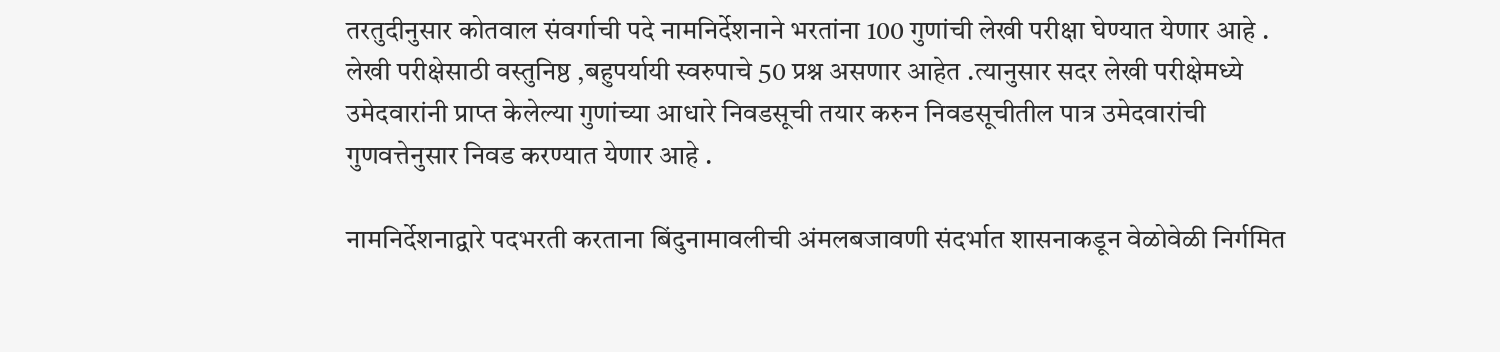तरतुदीनुसार कोतवाल संवर्गाची पदे नामनिर्देशनाने भरतांना 100 गुणांची लेखी परीक्षा घेण्यात येणार आहे . लेखी परीक्षेसाठी वस्तुनिष्ठ ,बहुपर्यायी स्वरुपाचे 50 प्रश्न असणार आहेत .त्यानुसार सदर लेखी परीक्षेमध्ये उमेदवारांनी प्राप्त केलेल्या गुणांच्या आधारे निवडसूची तयार करुन निवडसूचीतील पात्र उमेदवारांची गुणवत्तेनुसार निवड करण्यात येणार आहे .

नामनिर्देशनाद्वारे पदभरती करताना बिंदुनामावलीची अंमलबजावणी संदर्भात शासनाकडून वेळोवेळी निर्गमित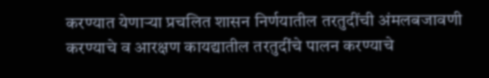करण्यात येणाऱ्या प्रचलित शासन निर्णयातील तरतुदींची अंमलबजावणी करण्याचे व आरक्षण कायद्यातील तरतुदींचे पालन करण्याचे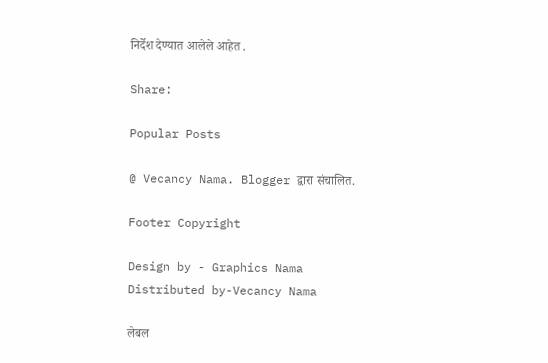निर्देश देण्यात आलेले आहेत .

Share:

Popular Posts

@ Vecancy Nama. Blogger द्वारा संचालित.

Footer Copyright

Design by - Graphics Nama
Distributed by-Vecancy Nama

लेबल